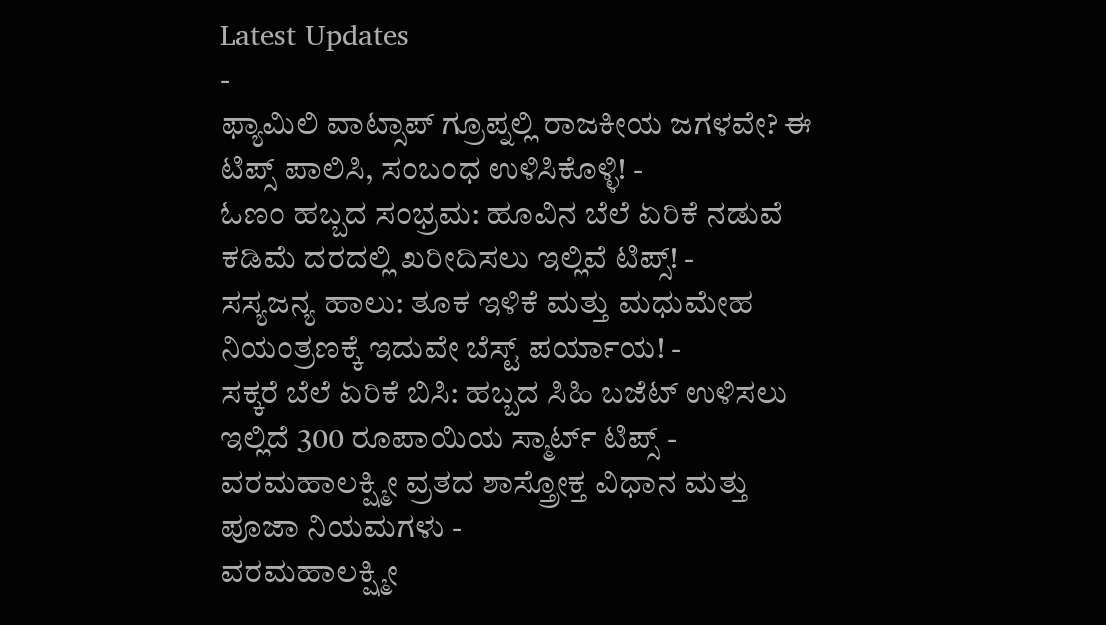Latest Updates
-
ಫ್ಯಾಮಿಲಿ ವಾಟ್ಸಾಪ್ ಗ್ರೂಪ್ನಲ್ಲಿ ರಾಜಕೀಯ ಜಗಳವೇ? ಈ ಟಿಪ್ಸ್ ಪಾಲಿಸಿ, ಸಂಬಂಧ ಉಳಿಸಿಕೊಳ್ಳಿ! -
ಓಣಂ ಹಬ್ಬದ ಸಂಭ್ರಮ: ಹೂವಿನ ಬೆಲೆ ಏರಿಕೆ ನಡುವೆ ಕಡಿಮೆ ದರದಲ್ಲಿ ಖರೀದಿಸಲು ಇಲ್ಲಿವೆ ಟಿಪ್ಸ್! -
ಸಸ್ಯಜನ್ಯ ಹಾಲು: ತೂಕ ಇಳಿಕೆ ಮತ್ತು ಮಧುಮೇಹ ನಿಯಂತ್ರಣಕ್ಕೆ ಇದುವೇ ಬೆಸ್ಟ್ ಪರ್ಯಾಯ! -
ಸಕ್ಕರೆ ಬೆಲೆ ಏರಿಕೆ ಬಿಸಿ: ಹಬ್ಬದ ಸಿಹಿ ಬಜೆಟ್ ಉಳಿಸಲು ಇಲ್ಲಿದೆ 300 ರೂಪಾಯಿಯ ಸ್ಮಾರ್ಟ್ ಟಿಪ್ಸ್ -
ವರಮಹಾಲಕ್ಷ್ಮೀ ವ್ರತದ ಶಾಸ್ತ್ರೋಕ್ತ ವಿಧಾನ ಮತ್ತು ಪೂಜಾ ನಿಯಮಗಳು -
ವರಮಹಾಲಕ್ಷ್ಮೀ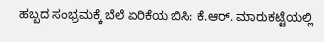ಹಬ್ಬದ ಸಂಭ್ರಮಕ್ಕೆ ಬೆಲೆ ಏರಿಕೆಯ ಬಿಸಿ: ಕೆ.ಆರ್. ಮಾರುಕಟ್ಟೆಯಲ್ಲಿ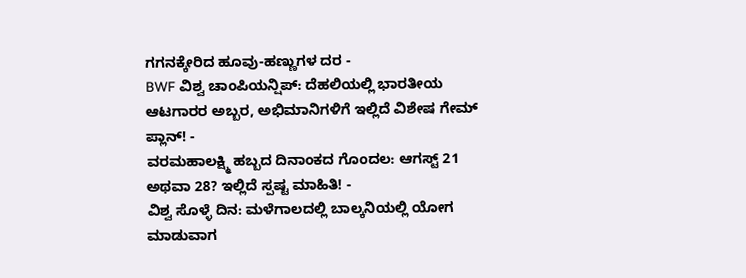ಗಗನಕ್ಕೇರಿದ ಹೂವು-ಹಣ್ಣುಗಳ ದರ -
BWF ವಿಶ್ವ ಚಾಂಪಿಯನ್ಷಿಪ್: ದೆಹಲಿಯಲ್ಲಿ ಭಾರತೀಯ ಆಟಗಾರರ ಅಬ್ಬರ, ಅಭಿಮಾನಿಗಳಿಗೆ ಇಲ್ಲಿದೆ ವಿಶೇಷ ಗೇಮ್ ಪ್ಲಾನ್! -
ವರಮಹಾಲಕ್ಷ್ಮಿ ಹಬ್ಬದ ದಿನಾಂಕದ ಗೊಂದಲ: ಆಗಸ್ಟ್ 21 ಅಥವಾ 28? ಇಲ್ಲಿದೆ ಸ್ಪಷ್ಟ ಮಾಹಿತಿ! -
ವಿಶ್ವ ಸೊಳ್ಳೆ ದಿನ: ಮಳೆಗಾಲದಲ್ಲಿ ಬಾಲ್ಕನಿಯಲ್ಲಿ ಯೋಗ ಮಾಡುವಾಗ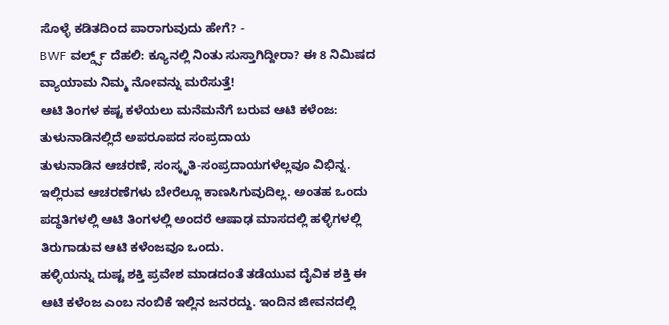ಸೊಳ್ಳೆ ಕಡಿತದಿಂದ ಪಾರಾಗುವುದು ಹೇಗೆ? -
BWF ವರ್ಲ್ಡ್ಸ್ ದೆಹಲಿ: ಕ್ಯೂನಲ್ಲಿ ನಿಂತು ಸುಸ್ತಾಗಿದ್ದೀರಾ? ಈ 8 ನಿಮಿಷದ ವ್ಯಾಯಾಮ ನಿಮ್ಮ ನೋವನ್ನು ಮರೆಸುತ್ತೆ!
ಆಟಿ ತಿಂಗಳ ಕಷ್ಟ ಕಳೆಯಲು ಮನೆಮನೆಗೆ ಬರುವ ಆಟಿ ಕಳೆಂಜ: ತುಳುನಾಡಿನಲ್ಲಿದೆ ಅಪರೂಪದ ಸಂಪ್ರದಾಯ
ತುಳುನಾಡಿನ ಆಚರಣೆ, ಸಂಸ್ಕೃತಿ-ಸಂಪ್ರದಾಯಗಳೆಲ್ಲವೂ ವಿಭಿನ್ನ. ಇಲ್ಲಿರುವ ಆಚರಣೆಗಳು ಬೇರೆಲ್ಲೂ ಕಾಣಸಿಗುವುದಿಲ್ಲ. ಅಂತಹ ಒಂದು ಪದ್ಧತಿಗಳಲ್ಲಿ ಆಟಿ ತಿಂಗಳಲ್ಲಿ ಅಂದರೆ ಆಷಾಢ ಮಾಸದಲ್ಲಿ ಹಳ್ಳಿಗಳಲ್ಲಿ ತಿರುಗಾಡುವ ಆಟಿ ಕಳೆಂಜವೂ ಒಂದು.
ಹಳ್ಳಿಯನ್ನು ದುಷ್ಟ ಶಕ್ತಿ ಪ್ರವೇಶ ಮಾಡದಂತೆ ತಡೆಯುವ ದೈವಿಕ ಶಕ್ತಿ ಈ ಆಟಿ ಕಳೆಂಜ ಎಂಬ ನಂಬಿಕೆ ಇಲ್ಲಿನ ಜನರದ್ದು. ಇಂದಿನ ಜೀವನದಲ್ಲಿ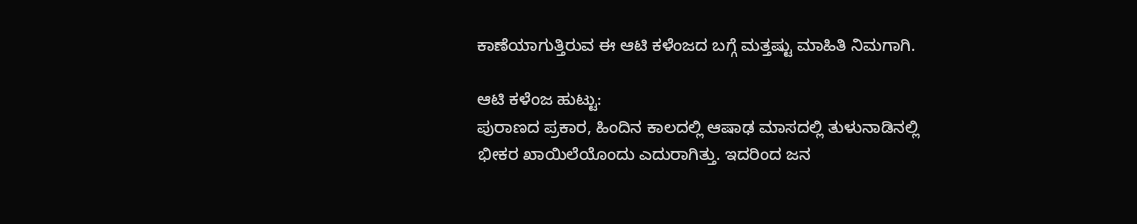ಕಾಣೆಯಾಗುತ್ತಿರುವ ಈ ಆಟಿ ಕಳೆಂಜದ ಬಗ್ಗೆ ಮತ್ತಷ್ಟು ಮಾಹಿತಿ ನಿಮಗಾಗಿ.

ಆಟಿ ಕಳೆಂಜ ಹುಟ್ಟು:
ಪುರಾಣದ ಪ್ರಕಾರ, ಹಿಂದಿನ ಕಾಲದಲ್ಲಿ ಆಷಾಢ ಮಾಸದಲ್ಲಿ ತುಳುನಾಡಿನಲ್ಲಿ ಭೀಕರ ಖಾಯಿಲೆಯೊಂದು ಎದುರಾಗಿತ್ತು. ಇದರಿಂದ ಜನ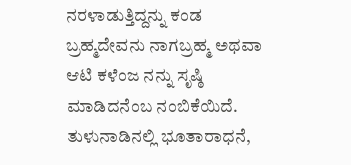ನರಳಾಡುತ್ತಿದ್ದನ್ನು ಕಂಡ ಬ್ರಹ್ಮದೇವನು ನಾಗಬ್ರಹ್ಮ ಅಥವಾ ಆಟಿ ಕಳೆಂಜ ನನ್ನು ಸೃಷ್ಠಿ ಮಾಡಿದನೆಂಬ ನಂಬಿಕೆಯಿದೆ. ತುಳುನಾಡಿನಲ್ಲಿ ಭೂತಾರಾಧನೆ,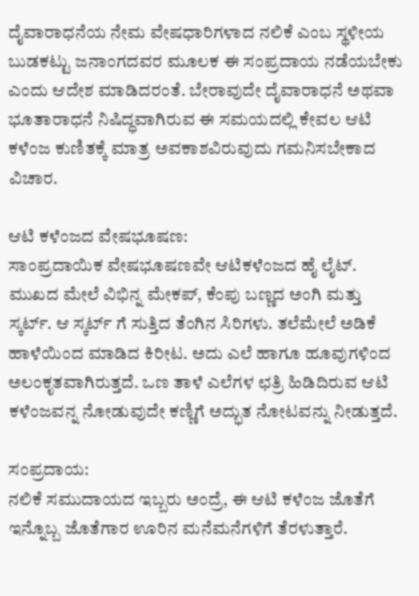ದೈವಾರಾಧನೆಯ ನೇಮ ವೇಷಧಾರಿಗಳಾದ ನಲಿಕೆ ಎಂಬ ಸ್ಥಳೀಯ ಬುಡಕಟ್ಟು ಜನಾಂಗದವರ ಮೂಲಕ ಈ ಸಂಪ್ರದಾಯ ನಡೆಯಬೇಕು ಎಂದು ಆದೇಶ ಮಾಡಿದರಂತೆ. ಬೇರಾವುದೇ ದೈವಾರಾಧನೆ ಅಥವಾ ಭೂತಾರಾಧನೆ ನಿಷಿದ್ಧವಾಗಿರುವ ಈ ಸಮಯದಲ್ಲಿ ಕೇವಲ ಆಟಿ ಕಳೆಂಜ ಕುಣಿತಕ್ಕೆ ಮಾತ್ರ ಅವಕಾಶವಿರುವುದು ಗಮನಿಸಬೇಕಾದ ವಿಚಾರ.

ಆಟಿ ಕಳೆಂಜದ ವೇಷಭೂಷಣ:
ಸಾಂಪ್ರದಾಯಿಕ ವೇಷಭೂಷಣವೇ ಆಟಿಕಳೆಂಜದ ಹೈ ಲೈಟ್. ಮುಖದ ಮೇಲೆ ವಿಭಿನ್ನ ಮೇಕಪ್, ಕೆಂಪು ಬಣ್ಣದ ಅಂಗಿ ಮತ್ತು ಸ್ಕರ್ಟ್. ಆ ಸ್ಕರ್ಟ್ ಗೆ ಸುತ್ತಿದ ತೆಂಗಿನ ಸಿರಿಗಳು. ತಲೆಮೇಲೆ ಅಡಿಕೆ ಹಾಳೆಯಿಂದ ಮಾಡಿದ ಕಿರೀಟ. ಅದು ಎಲೆ ಹಾಗೂ ಹೂವುಗಳಿಂದ ಅಲಂಕೃತವಾಗಿರುತ್ತದೆ. ಒಣ ತಾಳೆ ಎಲೆಗಳ ಛತ್ರಿ ಹಿಡಿದಿರುವ ಆಟಿ ಕಳೆಂಜವನ್ನ ನೋಡುವುದೇ ಕಣ್ಣಿಗೆ ಅದ್ಭುತ ನೋಟವನ್ನು ನೀಡುತ್ತದೆ.

ಸಂಪ್ರದಾಯ:
ನಲಿಕೆ ಸಮುದಾಯದ ಇಬ್ಬರು ಅಂದ್ರೆ, ಈ ಆಟಿ ಕಳೆಂಜ ಜೊತೆಗೆ ಇನ್ನೊಬ್ಬ ಜೊತೆಗಾರ ಊರಿನ ಮನೆಮನೆಗಳಿಗೆ ತೆರಳುತ್ತಾರೆ.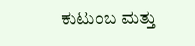ಕುಟುಂಬ ಮತ್ತು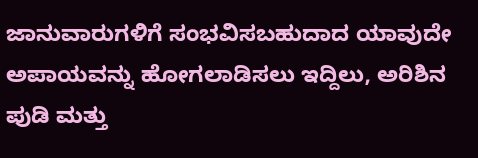ಜಾನುವಾರುಗಳಿಗೆ ಸಂಭವಿಸಬಹುದಾದ ಯಾವುದೇ ಅಪಾಯವನ್ನು ಹೋಗಲಾಡಿಸಲು ಇದ್ದಿಲು, ಅರಿಶಿನ ಪುಡಿ ಮತ್ತು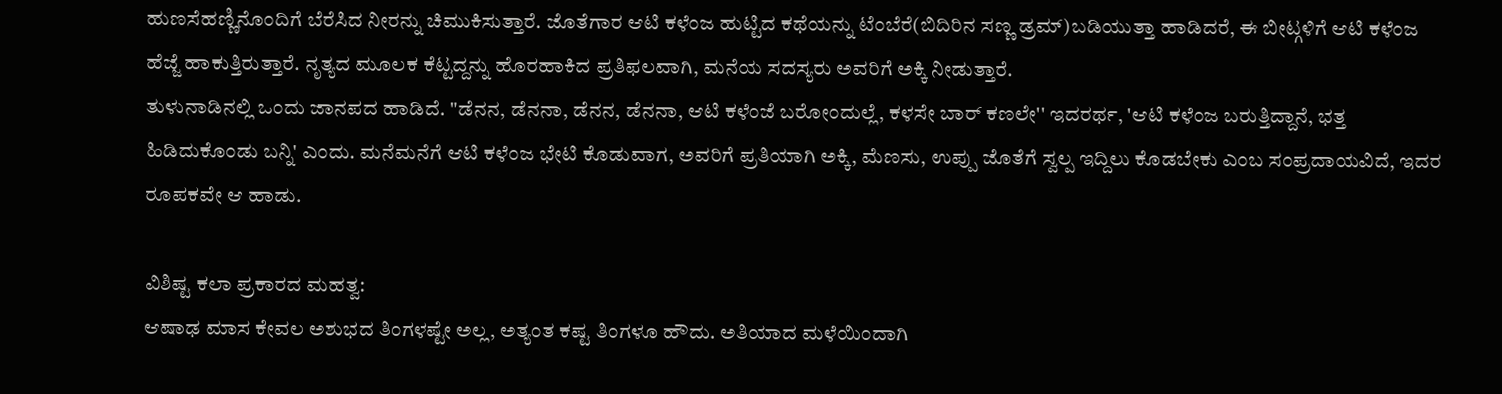ಹುಣಸೆಹಣ್ಣಿನೊಂದಿಗೆ ಬೆರೆಸಿದ ನೀರನ್ನು ಚಿಮುಕಿಸುತ್ತಾರೆ. ಜೊತೆಗಾರ ಆಟಿ ಕಳೆಂಜ ಹುಟ್ಟಿದ ಕಥೆಯನ್ನು ಟೆಂಬೆರೆ(ಬಿದಿರಿನ ಸಣ್ಣ ಡ್ರಮ್)ಬಡಿಯುತ್ತಾ ಹಾಡಿದರೆ, ಈ ಬೀಟ್ಗಳಿಗೆ ಆಟಿ ಕಳೆಂಜ ಹೆಜ್ಜೆ ಹಾಕುತ್ತಿರುತ್ತಾರೆ. ನೃತ್ಯದ ಮೂಲಕ ಕೆಟ್ಟದ್ದನ್ನು ಹೊರಹಾಕಿದ ಪ್ರತಿಫಲವಾಗಿ, ಮನೆಯ ಸದಸ್ಯರು ಅವರಿಗೆ ಅಕ್ಕಿ ನೀಡುತ್ತಾರೆ.
ತುಳುನಾಡಿನಲ್ಲಿ ಒಂದು ಜಾನಪದ ಹಾಡಿದೆ. "ಡೆನನ, ಡೆನನಾ, ಡೆನನ, ಡೆನನಾ, ಆಟಿ ಕಳೆಂಜೆ ಬರೋಂದುಲ್ಲೆ, ಕಳಸೇ ಬಾರ್ ಕಣಲೇ'' ಇದರರ್ಥ, 'ಆಟಿ ಕಳೆಂಜ ಬರುತ್ತಿದ್ದಾನೆ, ಭತ್ತ ಹಿಡಿದುಕೊಂಡು ಬನ್ನಿ' ಎಂದು. ಮನೆಮನೆಗೆ ಆಟಿ ಕಳೆಂಜ ಭೇಟಿ ಕೊಡುವಾಗ, ಅವರಿಗೆ ಪ್ರತಿಯಾಗಿ ಅಕ್ಕಿ, ಮೆಣಸು, ಉಪ್ಪು ಜೊತೆಗೆ ಸ್ವಲ್ಪ ಇದ್ದಿಲು ಕೊಡಬೇಕು ಎಂಬ ಸಂಪ್ರದಾಯವಿದೆ, ಇದರ ರೂಪಕವೇ ಆ ಹಾಡು.

ವಿಶಿಷ್ಟ ಕಲಾ ಪ್ರಕಾರದ ಮಹತ್ವ:
ಆಷಾಢ ಮಾಸ ಕೇವಲ ಅಶುಭದ ತಿಂಗಳಷ್ಟೇ ಅಲ್ಲ, ಅತ್ಯಂತ ಕಷ್ಟ ತಿಂಗಳೂ ಹೌದು. ಅತಿಯಾದ ಮಳೆಯಿಂದಾಗಿ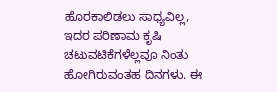ಹೊರಕಾಲಿಡಲು ಸಾಧ್ಯವಿಲ್ಲ, ಇದರ ಪರಿಣಾಮ ಕೃಷಿ ಚಟುವಟಿಕೆಗಳೆಲ್ಲವೂ ನಿಂತು ಹೋಗಿರುವಂತಹ ದಿನಗಳು. ಈ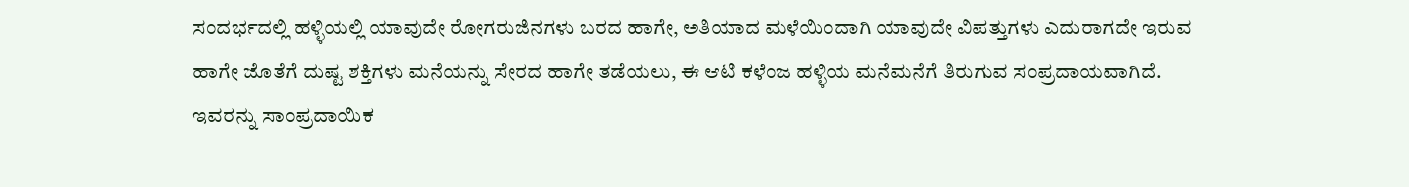ಸಂದರ್ಭದಲ್ಲಿ ಹಳ್ಳಿಯಲ್ಲಿ ಯಾವುದೇ ರೋಗರುಜಿನಗಳು ಬರದ ಹಾಗೇ, ಅತಿಯಾದ ಮಳೆಯಿಂದಾಗಿ ಯಾವುದೇ ವಿಪತ್ತುಗಳು ಎದುರಾಗದೇ ಇರುವ ಹಾಗೇ ಜೊತೆಗೆ ದುಷ್ಟ ಶಕ್ತಿಗಳು ಮನೆಯನ್ನು ಸೇರದ ಹಾಗೇ ತಡೆಯಲು, ಈ ಆಟಿ ಕಳೆಂಜ ಹಳ್ಳಿಯ ಮನೆಮನೆಗೆ ತಿರುಗುವ ಸಂಪ್ರದಾಯವಾಗಿದೆ.
ಇವರನ್ನು ಸಾಂಪ್ರದಾಯಿಕ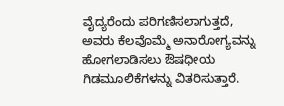ವೈದ್ಯರೆಂದು ಪರಿಗಣಿಸಲಾಗುತ್ತದೆ, ಅವರು ಕೆಲವೊಮ್ಮೆ ಅನಾರೋಗ್ಯವನ್ನು ಹೋಗಲಾಡಿಸಲು ಔಷಧೀಯ ಗಿಡಮೂಲಿಕೆಗಳನ್ನು ವಿತರಿಸುತ್ತಾರೆ.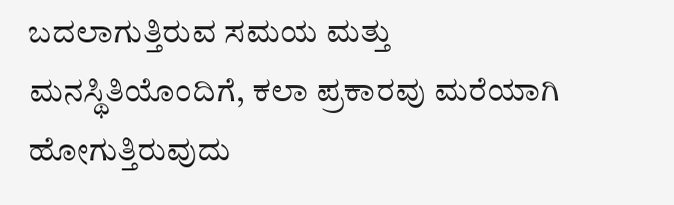ಬದಲಾಗುತ್ತಿರುವ ಸಮಯ ಮತ್ತು ಮನಸ್ಥಿತಿಯೊಂದಿಗೆ, ಕಲಾ ಪ್ರಕಾರವು ಮರೆಯಾಗಿ ಹೋಗುತ್ತಿರುವುದು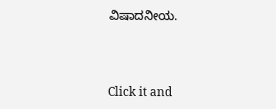ವಿಷಾದನೀಯ.



Click it and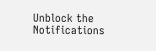Unblock the Notifications